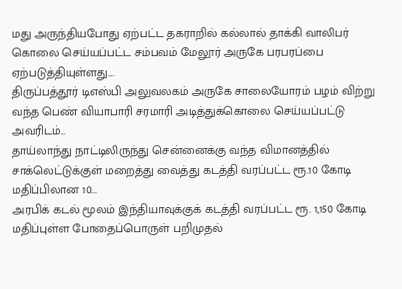மது அருந்தியபோது ஏற்பட்ட தகராறில் கல்லால் தாக்கி வாலிபர் கொலை செய்யப்பட்ட சம்பவம் மேலூர் அருகே பரபரப்பை ஏற்படுத்தியுள்ளது....
திருப்பத்தூர் டிஎஸ்பி அலுவலகம் அருகே சாலையோரம் பழம் விற்று வந்த பெண் வியாபாரி சரமாரி அடித்துக்கொலை செய்யப்பட்டு அவரிடம்...
தாய்லாந்து நாட்டிலிருந்து சென்னைக்கு வந்த விமானத்தில் சாக்லெட்டுக்குள் மறைத்து வைத்து கடத்தி வரப்பட்ட ரூ.10 கோடி மதிப்பிலான 10...
அரபிக் கடல் மூலம் இந்தியாவுக்குக் கடத்தி வரப்பட்ட ரூ. 1,150 கோடி மதிப்புள்ள போதைப்பொருள் பறிமுதல்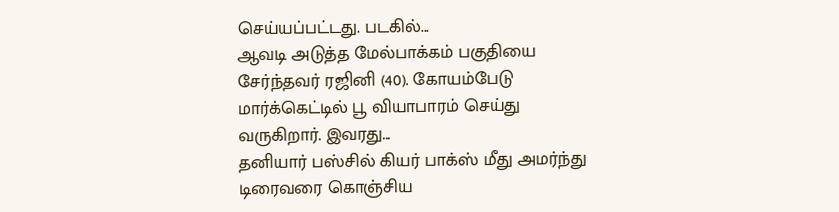செய்யப்பட்டது. படகில்...
ஆவடி அடுத்த மேல்பாக்கம் பகுதியை சேர்ந்தவர் ரஜினி (40). கோயம்பேடு மார்க்கெட்டில் பூ வியாபாரம் செய்து வருகிறார். இவரது...
தனியார் பஸ்சில் கியர் பாக்ஸ் மீது அமர்ந்து டிரைவரை கொஞ்சிய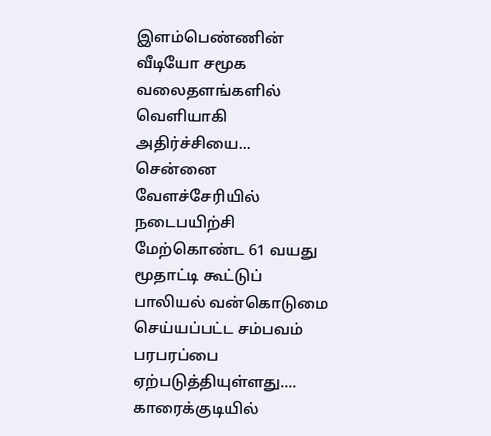இளம்பெண்ணின் வீடியோ சமூக வலைதளங்களில் வெளியாகி அதிர்ச்சியை...
சென்னை வேளச்சேரியில் நடைபயிற்சி மேற்கொண்ட 61 வயது மூதாட்டி கூட்டுப் பாலியல் வன்கொடுமை செய்யப்பட்ட சம்பவம் பரபரப்பை ஏற்படுத்தியுள்ளது....
காரைக்குடியில்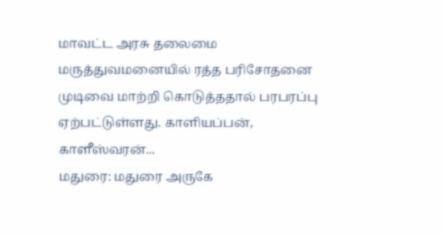மாவட்ட அரசு தலைமை மருத்துவமனையில் ரத்த பரிசோதனை முடிவை மாற்றி கொடுத்ததால் பரபரப்பு ஏற்பட்டுள்ளது. காளியப்பன், காளீஸ்வரன்...
மதுரை: மதுரை அருகே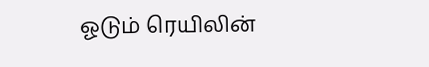ஓடும் ரெயிலின்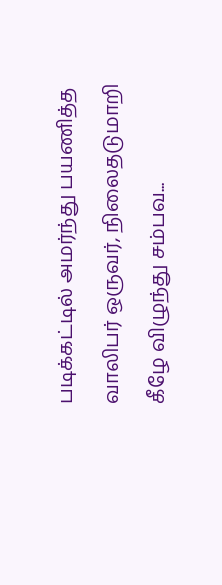படிக்கட்டில் அமர்ந்து பயணித்த வாலிபர் ஒருவர், நிலைதடுமாறி கீழே விழுந்து சம்பவ...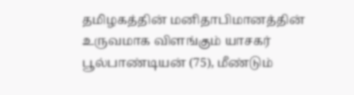தமிழகத்தின் மனிதாபிமானத்தின் உருவமாக விளங்கும் யாசகர் பூல்பாண்டியன் (75), மீண்டும்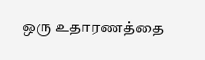ஒரு உதாரணத்தை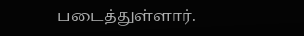படைத்துள்ளார்.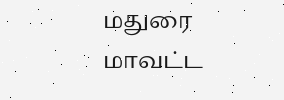மதுரை மாவட்ட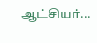ஆட்சியர்...